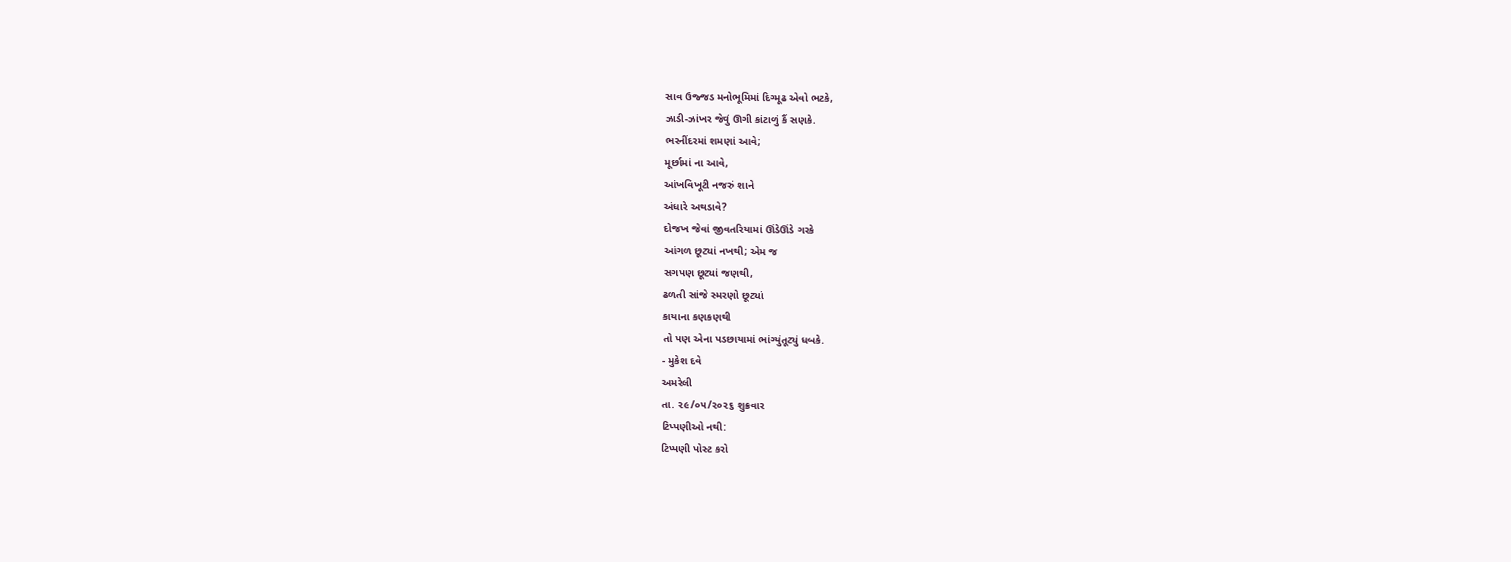સાવ ઉજ્જડ મનોભૂમિમાં દિગ્મૂઢ એવો ભટકે,
ઝાડી-ઝાંખર જેવું ઊગી કાંટાળું કૈં સણકે.
ભરનીંદરમાં શમણાં આવે;
મૂર્છામાં ના આવે,
આંખવિખૂટી નજરું શાને
અંધારે અથડાવે?
દોજખ જેવાં જીવતરિયામાં ઊંડેઊંડે ગરકે
આંગળ છૂટ્યાં નખથી; એમ જ
સગપણ છૂટ્યાં જણથી,
ઢળતી સાંજે સ્મરણો છૂટ્યાં
કાયાના કણકણથી
તો પણ એના પડછાયામાં ભાંગ્યુંતૂટ્યું ધબકે.
- મુકેશ દવે
અમરેલી
તા. ૨૯/૦૫/૨૦૨૬ શુક્રવાર
ટિપ્પણીઓ નથી:
ટિપ્પણી પોસ્ટ કરો